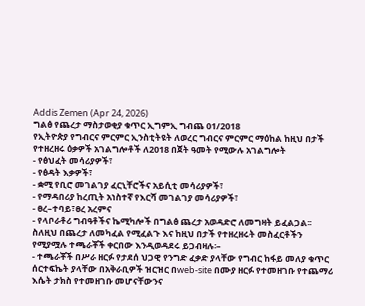Addis Zemen (Apr 24, 2026)
ግልፅ የጨረታ ማስታወቂያ ቁጥር ኢግምኢ ግብጨ 01/2018
የኢትዮጵያ የግብርና ምርምር ኢንስቲትዩት ለወረር ግብርና ምርምር ማዕከል ከዚህ በታች የተዘረዘሩ ዕቃዎች አገልግሎቶች ለ2018 በጀት ዓመት የሚውሉ አገልግሎት
- የፅህፈት መሳሪያዎች፣
- የፅዳት እቃዎች፣
- ቋሚ የቢሮ መገልገያ ፈርኒቸሮችና አይሲቲ መሳሪያዎች፣
- የማዳበሪያ ከረጢት አነስተኛ የእርሻ መገልገያ መሳሪያዎች፣
- ፀረ–ተባይ፣ፀረ አረምና
- የላቦራቶሪ ግብዓቶችና ኬሚካሎች በግልፅ ጨረታ አወዳድሮ ለመግዛት ይፈልጋል፡፡
ስለዚህ በጨረታ ለመካፈል የሚፈልጉ እና ከዚህ በታች የተዘረዘሩት መስፈርቶችን የሚያሟሉ ተጫራቾች ቀርበው እንዲወዳደሩ ይጋብዛሉ፡–
- ተጫራቾች በሥራ ዘርፉ የታደሰ ህጋዊ የንግድ ፈቃድ ያላቸው የግብር ከፋይ መለያ ቁጥር ሰርተፍኬት ያላቸው በአቅራቢዎች ዝርዝር በweb-site በሙያ ዘርፉ የተመዘገቡ የተጨማሪ እሴት ታክስ የተመዘገቡ መሆናቸውንና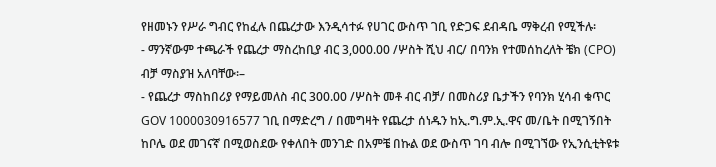የዘመኑን የሥራ ግብር የከፈሉ በጨረታው እንዲሳተፉ የሀገር ውስጥ ገቢ የድጋፍ ደብዳቤ ማቅረብ የሚችሉ፡
- ማንኛውም ተጫራች የጨረታ ማስረከቢያ ብር 3,000.00 /ሦስት ሺህ ብር/ በባንክ የተመሰከረለት ቼክ (CPO) ብቻ ማስያዝ አለባቸው፡–
- የጨረታ ማስከበሪያ የማይመለስ ብር 300.00 /ሦስት መቶ ብር ብቻ/ በመስሪያ ቤታችን የባንክ ሂሳብ ቁጥር GOV 1000030916577 ገቢ በማድረግ / በመግዛት የጨረታ ሰነዱን ከኢ.ግ.ም.ኢ.ዋና መ/ቤት በሚገኝበት ከቦሌ ወደ መገናኛ በሚወስደው የቀለበት መንገድ በአምቼ በኩል ወደ ውስጥ ገባ ብሎ በሚገኘው የኢንሲቲትዩቱ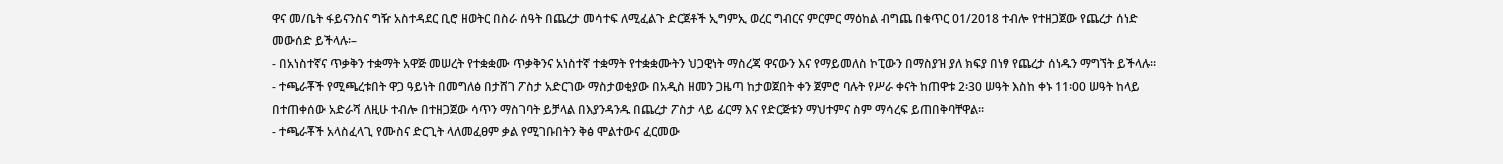ዋና መ/ቤት ፋይናንስና ግዥ አስተዳደር ቢሮ ዘወትር በስራ ሰዓት በጨረታ መሳተፍ ለሚፈልጉ ድርጀቶች ኢግምኢ ወረር ግብርና ምርምር ማዕከል ብግጨ በቁጥር 01/2018 ተብሎ የተዘጋጀው የጨረታ ሰነድ መውሰድ ይችላሉ፡–
- በአነስተኛና ጥቃቅን ተቋማት አዋጅ መሠረት የተቋቋሙ ጥቃቅንና አነስተኛ ተቋማት የተቋቋሙትን ህጋዊነት ማስረጃ ዋናውን እና የማይመለስ ኮፒውን በማስያዝ ያለ ክፍያ በነፃ የጨረታ ሰነዱን ማግኘት ይችላሉ።
- ተጫራቾች የሚጫረቱበት ዋጋ ዓይነት በመግለፅ በታሸገ ፖስታ አድርገው ማስታወቂያው በአዲስ ዘመን ጋዜጣ ከታወጀበት ቀን ጀምሮ ባሉት የሥራ ቀናት ከጠዋቱ 2፡30 ሠዓት እስከ ቀኑ 11፡00 ሠዓት ከላይ በተጠቀሰው አድራሻ ለዚሁ ተብሎ በተዘጋጀው ሳጥን ማስገባት ይቻላል በእያንዳንዱ በጨረታ ፖስታ ላይ ፊርማ እና የድርጅቱን ማህተምና ስም ማሳረፍ ይጠበቅባቸዋል።
- ተጫራቾች አላስፈላጊ የሙስና ድርጊት ላለመፈፀም ቃል የሚገቡበትን ቅፅ ሞልተውና ፈርመው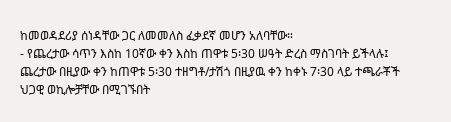ከመወዳደሪያ ሰነዳቸው ጋር ለመመለስ ፈቃደኛ መሆን አለባቸው።
- የጨረታው ሳጥን እስከ 10ኛው ቀን እስከ ጠዋቱ 5፡30 ሠዓት ድረስ ማስገባት ይችላሉ፤ ጨረታው በዚያው ቀን ከጠዋቱ 5፡30 ተዘግቶ/ታሽጎ በዚያዉ ቀን ከቀኑ 7፡30 ላይ ተጫራቾች ህጋዊ ወኪሎቻቸው በሚገኙበት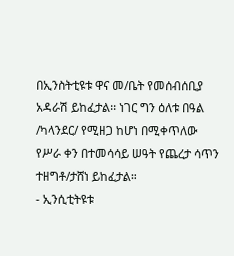በኢንስትቲዩቱ ዋና መ/ቤት የመሰብሰቢያ አዳራሽ ይከፈታል፡፡ ነገር ግን ዕለቱ በዓል /ካላንደር/ የሚዘጋ ከሆነ በሚቀጥለው የሥራ ቀን በተመሳሳይ ሠዓት የጨረታ ሳጥን ተዘግቶ/ታሸነ ይከፈታል።
- ኢንሲቲትዩቱ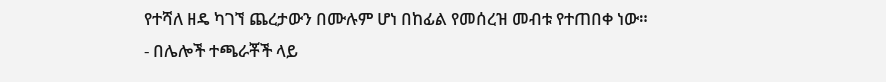የተሻለ ዘዴ ካገኘ ጨረታውን በሙሉም ሆነ በከፊል የመሰረዝ መብቱ የተጠበቀ ነው።
- በሌሎች ተጫራቾች ላይ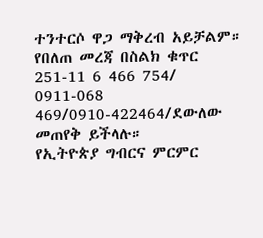ተንተርሶ ዋጋ ማቅረብ አይቻልም።
የበለጠ መረጃ በስልክ ቁጥር 251-11 6 466 754/ 0911-068 469/0910-422464/ደውለው መጠየቅ ይችላሉ።
የኢትዮጵያ ግብርና ምርምር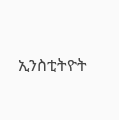ኢንስቲትዮት